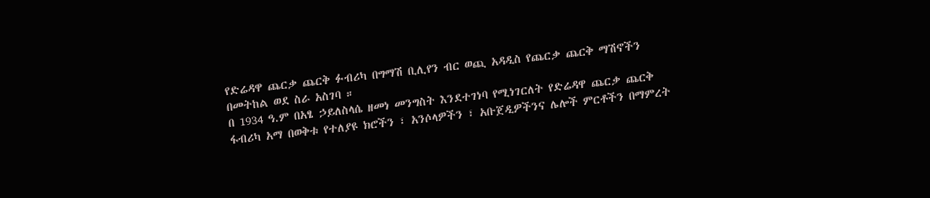የድሬዳዋ ጨርቃ ጨርቅ ፉብሪካ በግማሽ ቢሊየን ብር ወጪ አዳዲስ የጨርቃ ጨርቅ ማሽኖችን በመትከል ወደ ስራ አስገባ ።
በ 1934 ዓ.ም በአፄ ኃይለስላሴ ዘመነ መንግስት እንደተገነባ የሚነገርለት የድሬዳዋ ጨርቃ ጨርቅ ፋብሪካ አማ በወቅቱ የተለያዩ ክሮችን ፣ አንሶላዎችን ፣ አቡጀዲዎችንና ሌሎች ምርቶችን በማምረት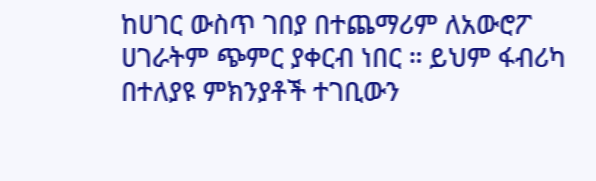ከሀገር ውስጥ ገበያ በተጨማሪም ለአውሮፖ ሀገራትም ጭምር ያቀርብ ነበር ። ይህም ፋብሪካ በተለያዩ ምክንያቶች ተገቢውን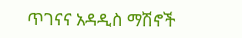ጥገናና አዳዲስ ማሽኖች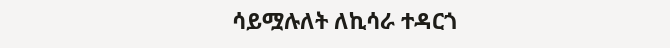ሳይሟሉለት ለኪሳራ ተዳርጎ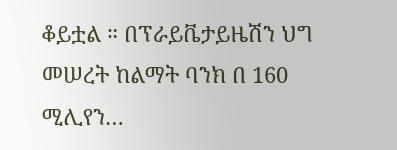ቆይቷል ። በፕራይቬታይዜሽን ህግ መሠረት ከልማት ባንክ በ 160 ሚሊየን…